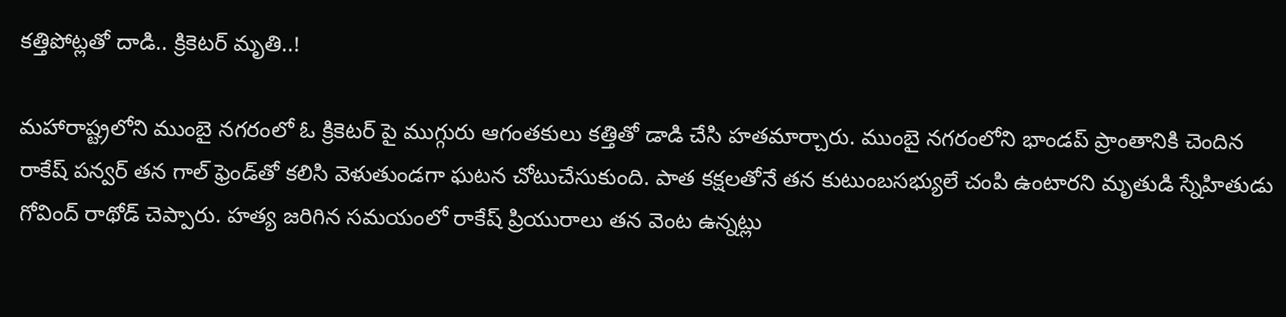కత్తిపోట్లతో దాడి.. క్రికెటర్ మృతి..!

మహారాష్ట్రలోని ముంబై నగరంలో ఓ క్రికెటర్ పై ముగ్గురు ఆగంతకులు కత్తితో డాడి చేసి హతమార్చారు. ముంబై నగరంలోని భాండప్ ప్రాంతానికి చెందిన రాకేష్ పన్వర్ తన గాల్ ఫ్రెండ్‌తో కలిసి వెళుతుండగా ఘటన చోటుచేసుకుంది. పాత కక్షలతోనే తన కుటుంబసభ్యులే చంపి ఉంటారని మృతుడి స్నేహితుడు గోవింద్ రాథోడ్ చెప్పారు. హత్య జరిగిన సమయంలో రాకేష్ ప్రియురాలు తన వెంట ఉన్నట్లు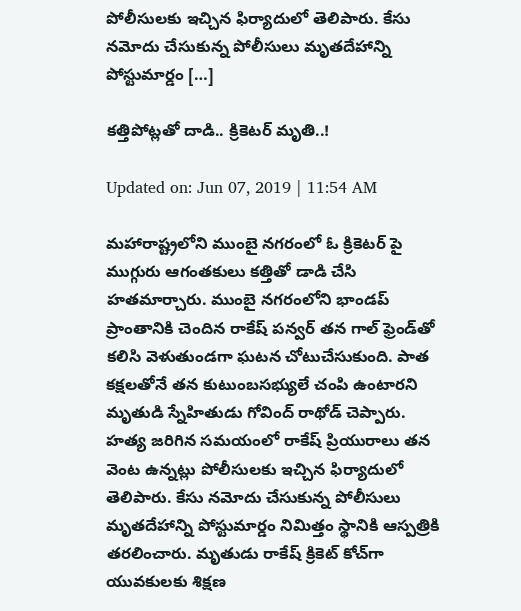పోలీసులకు ఇచ్చిన ఫిర్యాదులో తెలిపారు. కేసు నమోదు చేసుకున్న పోలీసులు మృతదేహాన్ని పోస్టుమార్డం […]

కత్తిపోట్లతో దాడి.. క్రికెటర్ మృతి..!

Updated on: Jun 07, 2019 | 11:54 AM

మహారాష్ట్రలోని ముంబై నగరంలో ఓ క్రికెటర్ పై ముగ్గురు ఆగంతకులు కత్తితో డాడి చేసి హతమార్చారు. ముంబై నగరంలోని భాండప్ ప్రాంతానికి చెందిన రాకేష్ పన్వర్ తన గాల్ ఫ్రెండ్‌తో కలిసి వెళుతుండగా ఘటన చోటుచేసుకుంది. పాత కక్షలతోనే తన కుటుంబసభ్యులే చంపి ఉంటారని మృతుడి స్నేహితుడు గోవింద్ రాథోడ్ చెప్పారు. హత్య జరిగిన సమయంలో రాకేష్ ప్రియురాలు తన వెంట ఉన్నట్లు పోలీసులకు ఇచ్చిన ఫిర్యాదులో తెలిపారు. కేసు నమోదు చేసుకున్న పోలీసులు మృతదేహాన్ని పోస్టుమార్డం నిమిత్తం స్థానికి ఆస్పత్రికి తరలించారు. మృతుడు రాకేష్ క్రికెట్ కోచ్‌గా యువకులకు శిక్షణ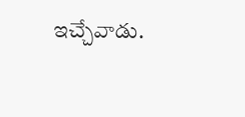ఇచ్చేవాడు.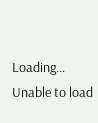Loading...
Unable to load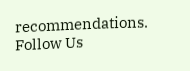recommendations.
Follow Us